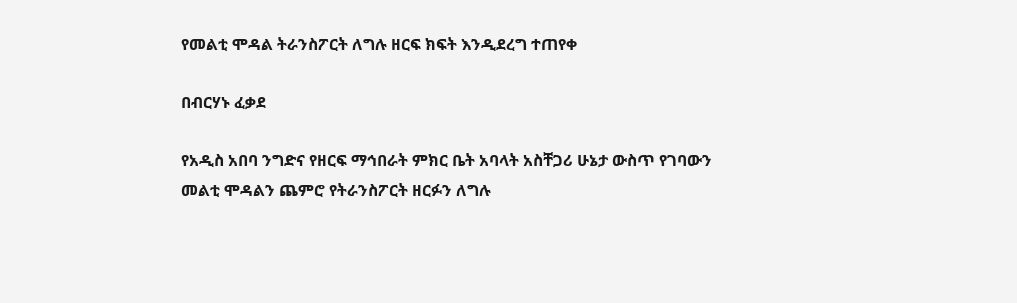የመልቲ ሞዳል ትራንስፖርት ለግሉ ዘርፍ ክፍት እንዲደረግ ተጠየቀ

በብርሃኑ ፈቃደ

የአዲስ አበባ ንግድና የዘርፍ ማኅበራት ምክር ቤት አባላት አስቸጋሪ ሁኔታ ውስጥ የገባውን መልቲ ሞዳልን ጨምሮ የትራንስፖርት ዘርፉን ለግሉ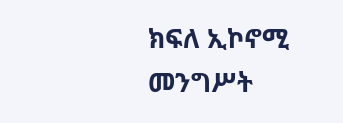ክፍለ ኢኮኖሚ መንግሥት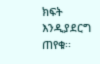ክፍት እንዲያደርግ ጠየቁ፡፡